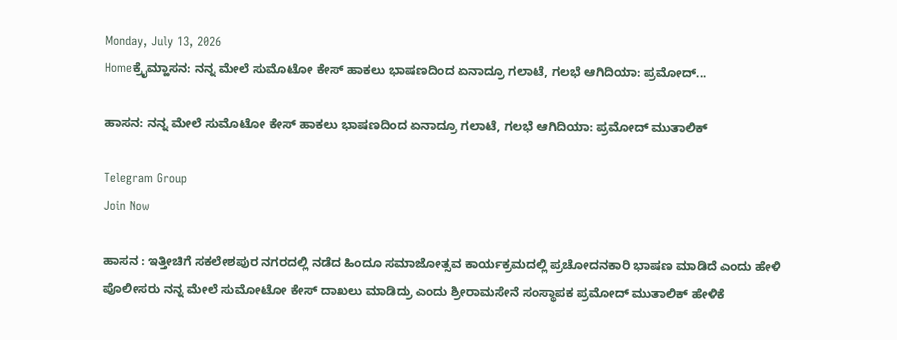Monday, July 13, 2026
Homeಕ್ರೈಮ್ಹಾಸನ: ನನ್ನ ಮೇಲೆ ಸುಮೊಟೋ ಕೇಸ್ ಹಾಕಲು ಭಾಷಣದಿಂದ ಏನಾದ್ರೂ ಗಲಾಟೆ, ಗಲಭೆ ಆಗಿದಿಯಾ: ಪ್ರಮೋದ್‌...

ಹಾಸನ: ನನ್ನ ಮೇಲೆ ಸುಮೊಟೋ ಕೇಸ್ ಹಾಕಲು ಭಾಷಣದಿಂದ ಏನಾದ್ರೂ ಗಲಾಟೆ, ಗಲಭೆ ಆಗಿದಿಯಾ: ಪ್ರಮೋದ್‌ ಮುತಾಲಿಕ್

Telegram Group
Join Now

ಹಾಸನ : ಇತ್ತೀಚಿಗೆ ಸಕಲೇಶಪುರ ನಗರದಲ್ಲಿ ನಡೆದ ಹಿಂದೂ ಸಮಾಜೋತ್ಸವ ಕಾರ್ಯಕ್ರಮದಲ್ಲಿ ಪ್ರಚೋದನಕಾರಿ ಭಾಷಣ ಮಾಡಿದೆ ಎಂದು ಹೇಳಿ ಪೊಲೀಸರು ನನ್ನ ಮೇಲೆ‌ ಸುಮೋಟೋ ಕೇಸ್ ದಾಖಲು ಮಾಡಿದ್ರು ಎಂದು ಶ್ರೀರಾಮಸೇನೆ ಸಂಸ್ಥಾಪಕ ಪ್ರಮೋದ್ ಮುತಾಲಿಕ್ ಹೇಳಿಕೆ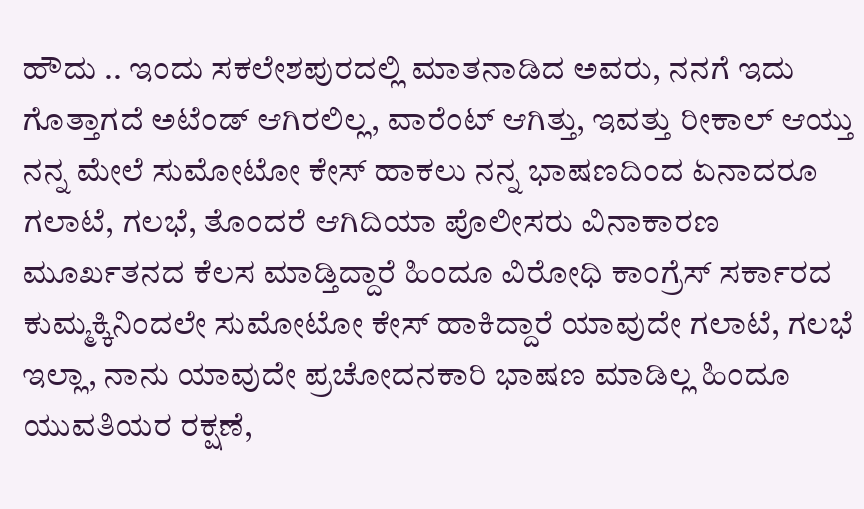ಹೌದು .. ಇಂದು ಸಕಲೇಶಪುರದಲ್ಲಿ ಮಾತನಾಡಿದ ಅವರು, ನನಗೆ ಇದು ಗೊತ್ತಾಗದೆ ಅಟೆಂಡ್ ಆಗಿರಲಿಲ್ಲ, ವಾರೆಂಟ್ ಆಗಿತ್ತು, ಇವತ್ತು ರೀಕಾಲ್ ಆಯ್ತು ನನ್ನ ಮೇಲೆ ಸುಮೋಟೋ ಕೇಸ್ ಹಾಕಲು ನನ್ನ ಭಾಷಣದಿಂದ ಏನಾದರೂ ಗಲಾಟೆ, ಗಲಭೆ, ತೊಂದರೆ ಆಗಿದಿಯಾ ಪೊಲೀಸರು ವಿನಾಕಾರಣ ಮೂರ್ಖತನದ ಕೆಲಸ ಮಾಡ್ತಿದ್ದಾರೆ ಹಿಂದೂ ವಿರೋಧಿ ಕಾಂಗ್ರೆಸ್ ಸರ್ಕಾರದ ಕುಮ್ಮಕ್ಕಿನಿಂದಲೇ ಸುಮೋಟೋ ಕೇಸ್ ಹಾಕಿದ್ದಾರೆ ಯಾವುದೇ ಗಲಾಟೆ, ಗಲಭೆ ಇಲ್ಲಾ, ನಾನು ಯಾವುದೇ ಪ್ರಚೋದನಕಾರಿ ಭಾಷಣ ಮಾಡಿಲ್ಲ ಹಿಂದೂ ಯುವತಿಯರ ರಕ್ಷಣೆ,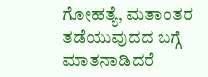ಗೋಹತ್ಯೆ, ಮತಾಂತರ ತಡೆಯುವುದದ ಬಗ್ಗೆ ಮಾತನಾಡಿದರೆ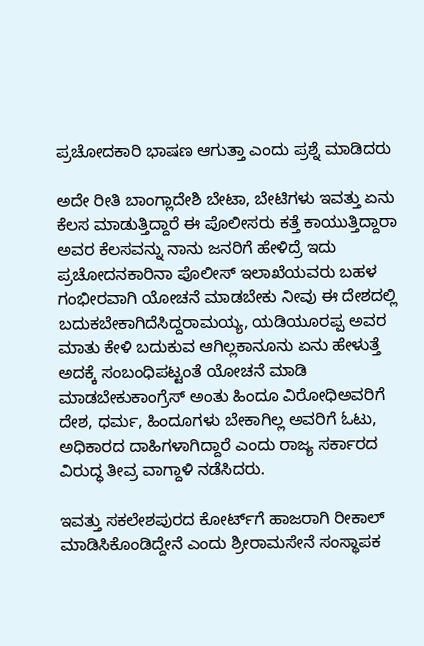ಪ್ರಚೋದಕಾರಿ ಭಾಷಣ ಆಗುತ್ತಾ ಎಂದು ಪ್ರಶ್ನೆ ಮಾಡಿದರು

ಅದೇ ರೀತಿ ಬಾಂಗ್ಲಾದೇಶಿ ಬೇಟಾ, ಬೇಟಿಗಳು ಇವತ್ತು ಏನು ಕೆಲಸ ಮಾಡುತ್ತಿದ್ದಾರೆ ಈ ಪೊಲೀಸರು ಕತ್ತೆ ಕಾಯುತ್ತಿದ್ದಾರಾ ಅವರ ಕೆಲಸವನ್ನು ನಾನು ಜನರಿಗೆ ಹೇಳಿದ್ರೆ ಇದು ಪ್ರಚೋದನಕಾರಿನಾ ಪೊಲೀಸ್ ಇಲಾಖೆಯವರು ಬಹಳ ಗಂಭೀರವಾಗಿ ಯೋಚನೆ ಮಾಡಬೇಕು ನೀವು ಈ ದೇಶದಲ್ಲಿ ಬದುಕಬೇಕಾಗಿದೆಸಿದ್ದರಾಮಯ್ಯ, ಯಡಿಯೂರಪ್ಪ ಅವರ ಮಾತು ಕೇಳಿ ಬದುಕುವ ಆಗಿಲ್ಲಕಾನೂನು ಏನು ಹೇಳುತ್ತೆ ಅದಕ್ಕೆ ಸಂಬಂಧಿಪಟ್ಟಂತೆ ಯೋಚನೆ ಮಾಡಿ ಮಾಡಬೇಕುಕಾಂಗ್ರೆಸ್ ಅಂತು ಹಿಂದೂ ವಿರೋಧಿಅವರಿಗೆ ದೇಶ, ಧರ್ಮ, ಹಿಂದೂಗಳು ಬೇಕಾಗಿಲ್ಲ ಅವರಿಗೆ ಓಟು, ಅಧಿಕಾರದ ದಾಹಿಗಳಾಗಿದ್ದಾರೆ ಎಂದು ರಾಜ್ಯ ಸರ್ಕಾರದ ವಿರುದ್ಧ ತೀವ್ರ ವಾಗ್ದಾಳಿ ನಡೆಸಿದರು.

ಇವತ್ತು ಸಕಲೇಶಪುರದ ಕೋರ್ಟ್‌ಗೆ ಹಾಜರಾಗಿ ರೀಕಾಲ್ ಮಾಡಿಸಿಕೊಂಡಿದ್ದೇನೆ ಎಂದು ಶ್ರೀರಾಮಸೇನೆ ಸಂಸ್ಥಾಪಕ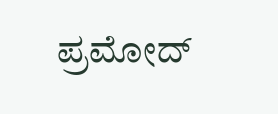ಪ್ರಮೋದ್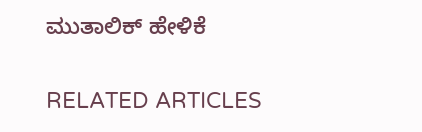ಮುತಾಲಿಕ್ ಹೇಳಿಕೆ

RELATED ARTICLES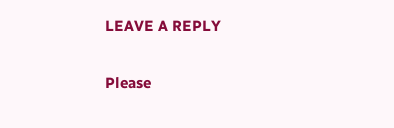LEAVE A REPLY

Please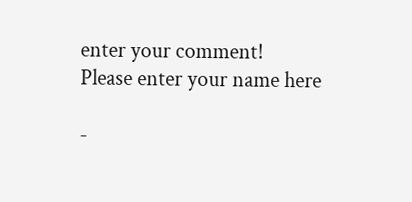enter your comment!
Please enter your name here

-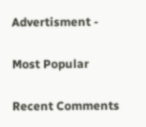Advertisment -

Most Popular

Recent Comments